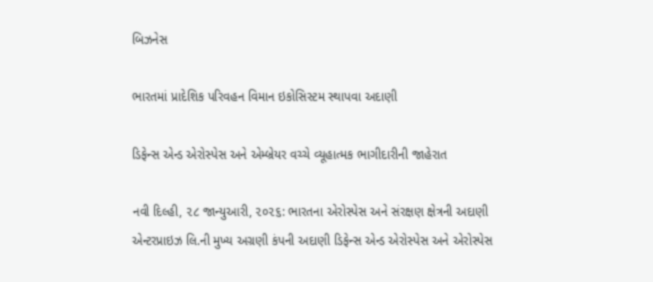બિઝનેસ

ભારતમાં પ્રાદેશિક પરિવહન વિમાન ઇકોસિસ્ટમ સ્થાપવા અદાણી

ડિફેન્સ એન્ડ એરોસ્પેસ અને એમ્બ્રેયર વચ્ચે વ્યૂહાત્મક ભાગીદારીની જાહેરાત

નવી દિલ્હી, ૨૮ જાન્યુઆરી, ૨૦૨૬: ભારતના એરોસ્પેસ અને સંરક્ષણ ક્ષેત્રની અદાણી એન્ટરપ્રાઇઝ લિ.ની મુખ્ય અગ્રણી કંપની અદાણી ડિફેન્સ એન્ડ એરોસ્પેસ અને એરોસ્પેસ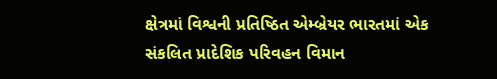ક્ષેત્રમાં વિશ્વની પ્રતિષ્ઠિત એમ્બ્રેયર ભારતમાં એક સંકલિત પ્રાદેશિક પરિવહન વિમાન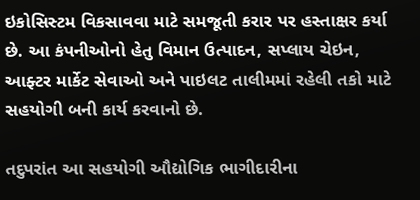ઇકોસિસ્ટમ વિકસાવવા માટે સમજૂતી કરાર પર હસ્તાક્ષર કર્યા છે. આ કંપનીઓનો હેતુ વિમાન ઉત્પાદન, સપ્લાય ચેઇન, આફ્ટર માર્કેટ સેવાઓ અને પાઇલટ તાલીમમાં રહેલી તકો માટે સહયોગી બની કાર્ય કરવાનો છે.

તદુપરાંત આ સહયોગી ઔદ્યોગિક ભાગીદારીના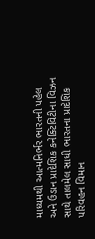માધ્યમથી આત્મનિર્ભર ભારતની પહેલ અને ઉડાન પ્રાદેશિક કનેક્ટિવિટીના વિઝન સાથે તાલમેલ સાધી ભારતના પ્રાદેશિક પરિવહન વિમાન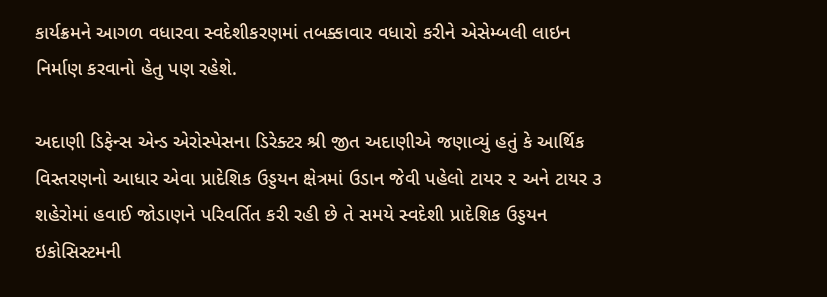કાર્યક્રમને આગળ વધારવા સ્વદેશીકરણમાં તબક્કાવાર વધારો કરીને એસેમ્બલી લાઇન નિર્માણ કરવાનો હેતુ પણ રહેશે.

અદાણી ડિફેન્સ એન્ડ એરોસ્પેસના ડિરેક્ટર શ્રી જીત અદાણીએ જણાવ્યું હતું કે આર્થિક વિસ્તરણનો આધાર એવા પ્રાદેશિક ઉડ્ડયન ક્ષેત્રમાં ઉડાન જેવી પહેલો ટાયર ૨ અને ટાયર ૩ શહેરોમાં હવાઈ જોડાણને પરિવર્તિત કરી રહી છે તે સમયે સ્વદેશી પ્રાદેશિક ઉડ્ડયન ઇકોસિસ્ટમની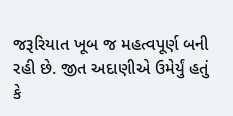જરૂરિયાત ખૂબ જ મહત્વપૂર્ણ બની રહી છે. જીત અદાણીએ ઉમેર્યું હતું કે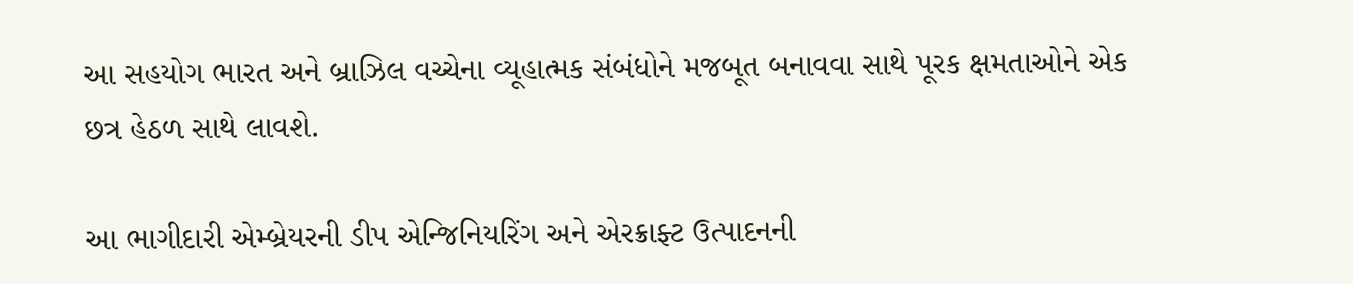આ સહયોગ ભારત અને બ્રાઝિલ વચ્ચેના વ્યૂહાત્મક સંબંધોને મજબૂત બનાવવા સાથે પૂરક ક્ષમતાઓને એક છત્ર હેઠળ સાથે લાવશે.

આ ભાગીદારી એમ્બ્રેયરની ડીપ એન્જિનિયરિંગ અને એરક્રાફ્ટ ઉત્પાદનની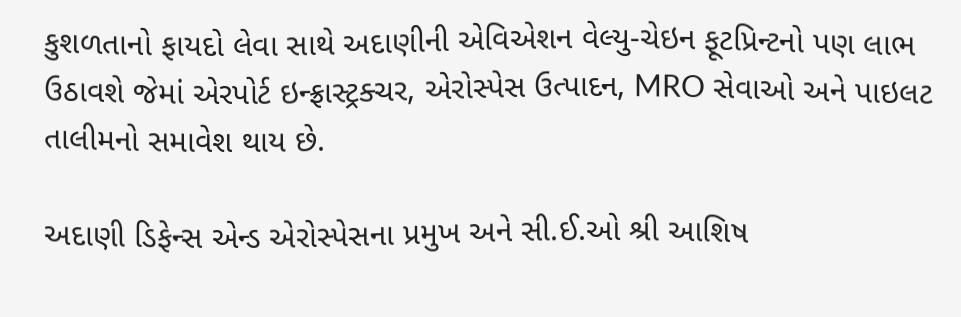કુશળતાનો ફાયદો લેવા સાથે અદાણીની એવિએશન વેલ્યુ-ચેઇન ફૂટપ્રિન્ટનો પણ લાભ ઉઠાવશે જેમાં એરપોર્ટ ઇન્ફ્રાસ્ટ્રક્ચર, એરોસ્પેસ ઉત્પાદન, MRO સેવાઓ અને પાઇલટ તાલીમનો સમાવેશ થાય છે.

અદાણી ડિફેન્સ એન્ડ એરોસ્પેસના પ્રમુખ અને સી.ઈ.ઓ શ્રી આશિષ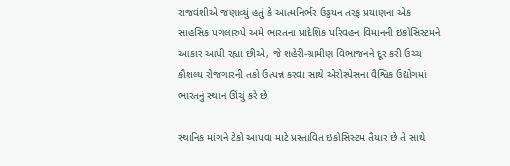રાજવંશીએ જણાવ્યું હતું કે આત્મનિર્ભર ઉડ્ડયન તરફ પ્રયાણના એક સાહસિક પગલારુપે અમે ભારતના પ્રાદેશિક પરિવહન વિમાનની ઇકોસિસ્ટમને આકાર આપી રહ્યા છીએ, જે શહેરી-ગ્રામીણ વિભાજનને દૂર કરી ઉચ્ચ કૌશલ્ય રોજગારની તકો ઉત્પન્ન કરવા સાથે એરોસ્પેસના વૈશ્વિક ઉદ્યોગમાં ભારતનું સ્થાન ઊંચું કરે છે

સ્થાનિક માંગને ટેકો આપવા માટે પ્રસ્તાવિત ઇકોસિસ્ટમ તૈયાર છે તે સાથે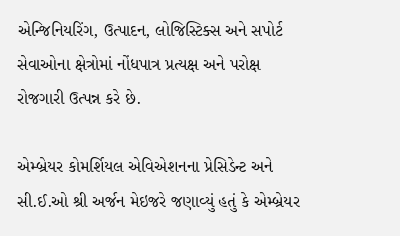એન્જિનિયરિંગ, ઉત્પાદન, લોજિસ્ટિક્સ અને સપોર્ટ સેવાઓના ક્ષેત્રોમાં નોંધપાત્ર પ્રત્યક્ષ અને પરોક્ષ રોજગારી ઉત્પન્ન કરે છે.

એમ્બ્રેયર કોમર્શિયલ એવિએશનના પ્રેસિડેન્ટ અને સી.ઈ.ઓ શ્રી અર્જન મેઇજરે જણાવ્યું હતું કે એમ્બ્રેયર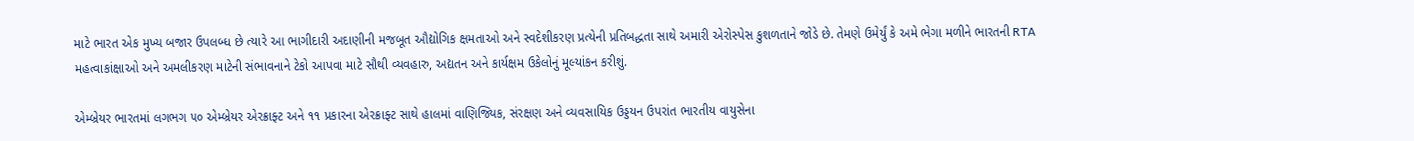માટે ભારત એક મુખ્ય બજાર ઉપલબ્ધ છે ત્યારે આ ભાગીદારી અદાણીની મજબૂત ઔદ્યોગિક ક્ષમતાઓ અને સ્વદેશીકરણ પ્રત્યેની પ્રતિબદ્ધતા સાથે અમારી એરોસ્પેસ કુશળતાને જોડે છે. તેમણે ઉમેર્યું કે અમે ભેગા મળીને ભારતની RTA મહત્વાકાંક્ષાઓ અને અમલીકરણ માટેની સંભાવનાને ટેકો આપવા માટે સૌથી વ્યવહારુ, અદ્યતન અને કાર્યક્ષમ ઉકેલોનું મૂલ્યાંકન કરીશું.

એમ્બ્રેયર ભારતમાં લગભગ ૫૦ એમ્બ્રેયર એરક્રાફ્ટ અને ૧૧ પ્રકારના એરક્રાફ્ટ સાથે હાલમાં વાણિજ્યિક, સંરક્ષણ અને વ્યવસાયિક ઉડ્ડયન ઉપરાંત ભારતીય વાયુસેના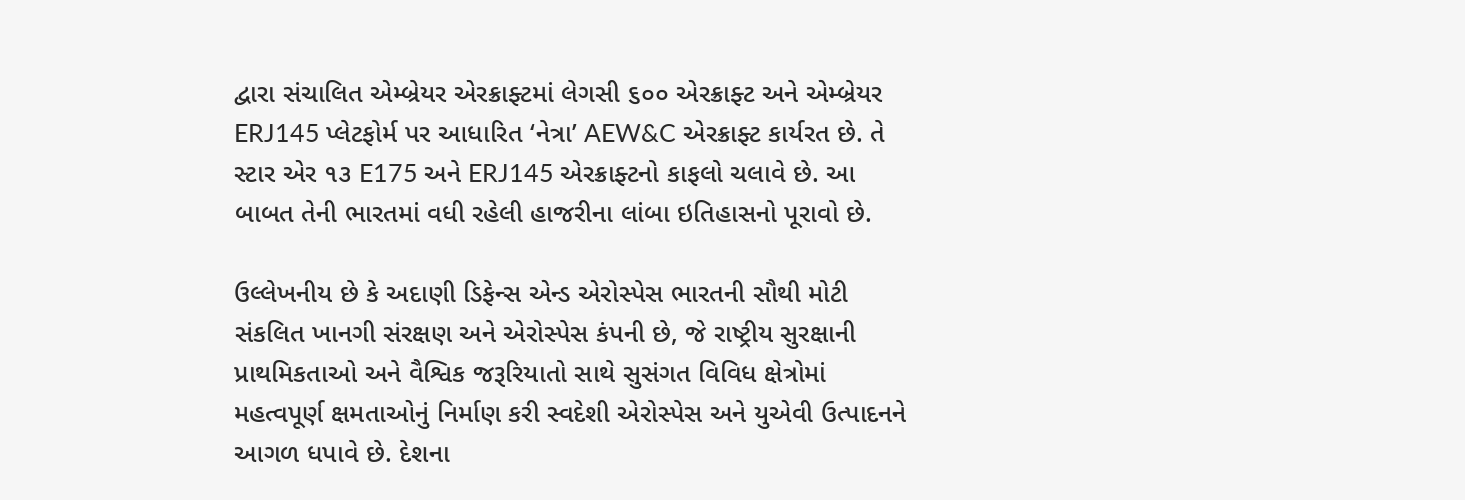દ્વારા સંચાલિત એમ્બ્રેયર એરક્રાફ્ટમાં લેગસી ૬૦૦ એરક્રાફ્ટ અને એમ્બ્રેયર ERJ145 પ્લેટફોર્મ પર આધારિત ‘નેત્રા’ AEW&C એરક્રાફ્ટ કાર્યરત છે. તે સ્ટાર એર ૧૩ E175 અને ERJ145 એરક્રાફ્ટનો કાફલો ચલાવે છે. આ બાબત તેની ભારતમાં વધી રહેલી હાજરીના લાંબા ઇતિહાસનો પૂરાવો છે.

ઉલ્લેખનીય છે કે અદાણી ડિફેન્સ એન્ડ એરોસ્પેસ ભારતની સૌથી મોટી સંકલિત ખાનગી સંરક્ષણ અને એરોસ્પેસ કંપની છે, જે રાષ્ટ્રીય સુરક્ષાની પ્રાથમિકતાઓ અને વૈશ્વિક જરૂરિયાતો સાથે સુસંગત વિવિધ ક્ષેત્રોમાં મહત્વપૂર્ણ ક્ષમતાઓનું નિર્માણ કરી સ્વદેશી એરોસ્પેસ અને યુએવી ઉત્પાદનને આગળ ધપાવે છે. દેશના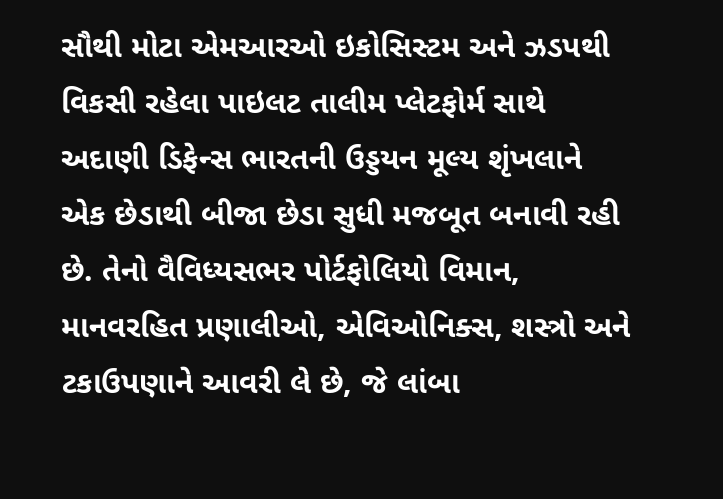સૌથી મોટા એમઆરઓ ઇકોસિસ્ટમ અને ઝડપથી વિકસી રહેલા પાઇલટ તાલીમ પ્લેટફોર્મ સાથે અદાણી ડિફેન્સ ભારતની ઉડ્ડયન મૂલ્ય શૃંખલાને એક છેડાથી બીજા છેડા સુધી મજબૂત બનાવી રહી છે. તેનો વૈવિધ્યસભર પોર્ટફોલિયો વિમાન, માનવરહિત પ્રણાલીઓ, એવિઓનિક્સ, શસ્ત્રો અને ટકાઉપણાને આવરી લે છે, જે લાંબા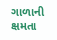ગાળાની ક્ષમતા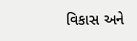વિકાસ અને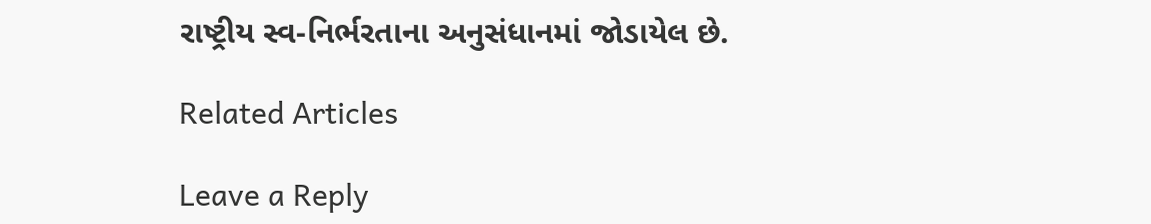રાષ્ટ્રીય સ્વ-નિર્ભરતાના અનુસંધાનમાં જોડાયેલ છે.

Related Articles

Leave a Reply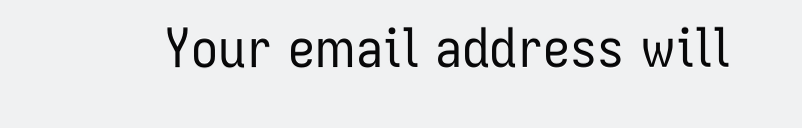Your email address will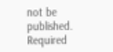not be published. Required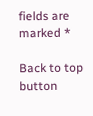fields are marked *

Back to top button